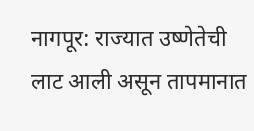नागपूर: राज्यात उष्णेतेची लाट आली असून तापमानात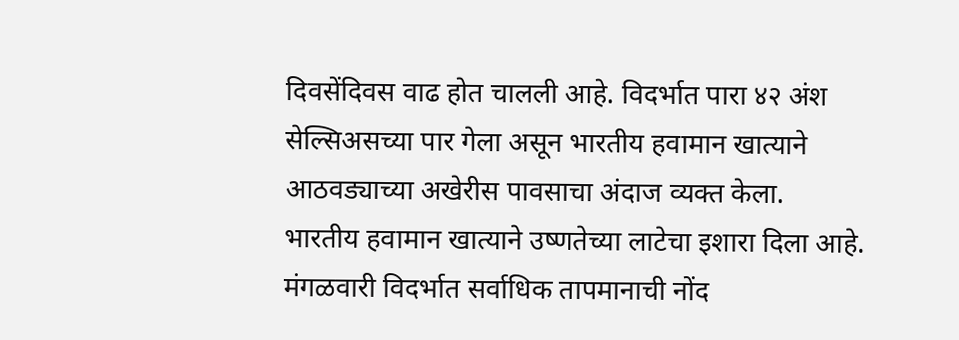दिवसेंदिवस वाढ होत चालली आहे. विदर्भात पारा ४२ अंश सेल्सिअसच्या पार गेला असून भारतीय हवामान खात्याने आठवड्याच्या अखेरीस पावसाचा अंदाज व्यक्त केला.
भारतीय हवामान खात्याने उष्णतेच्या लाटेचा इशारा दिला आहे. मंगळवारी विदर्भात सर्वाधिक तापमानाची नोंद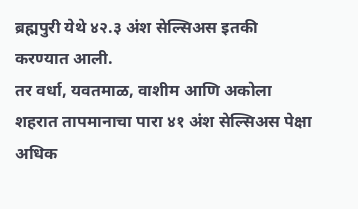ब्रह्मपुरी येथे ४२.३ अंश सेल्सिअस इतकी करण्यात आली.
तर वर्धा, यवतमाळ, वाशीम आणि अकोला शहरात तापमानाचा पारा ४१ अंश सेल्सिअस पेक्षा अधिक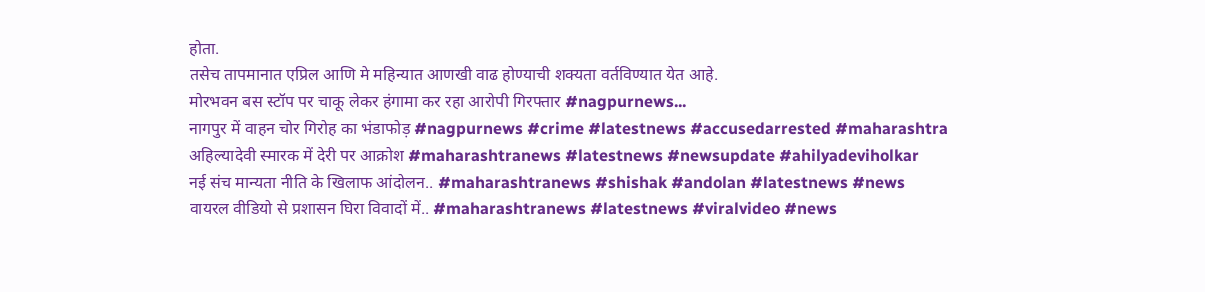होता.
तसेच तापमानात एप्रिल आणि मे महिन्यात आणखी वाढ होण्याची शक्यता वर्तविण्यात येत आहे.
मोरभवन बस स्टॉप पर चाकू लेकर हंगामा कर रहा आरोपी गिरफ्तार #nagpurnews...
नागपुर में वाहन चोर गिरोह का भंडाफोड़ #nagpurnews #crime #latestnews #accusedarrested #maharashtra
अहिल्यादेवी स्मारक में देरी पर आक्रोश #maharashtranews #latestnews #newsupdate #ahilyadeviholkar
नई संच मान्यता नीति के खिलाफ आंदोलन.. #maharashtranews #shishak #andolan #latestnews #news
वायरल वीडियो से प्रशासन घिरा विवादों में.. #maharashtranews #latestnews #viralvideo #news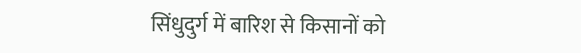सिंधुदुर्ग में बारिश से किसानों को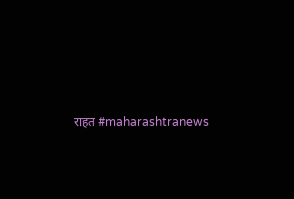राहत #maharashtranews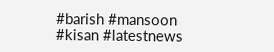#barish #mansoon #kisan #latestnews